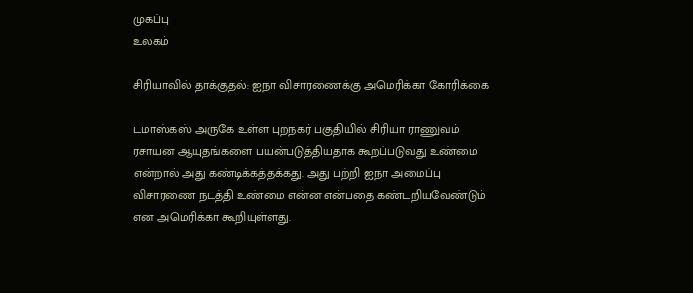முகப்பு
உலகம்

சிரியாவில் தாக்குதல்: ஐநா விசாரணைக்கு அமெரிக்கா கோரிக்கை

டமாஸ்கஸ் அருகே உள்ள புறநகர் பகுதியில் சிரியா ராணுவம் ரசாயன ஆயுதங்களை பயன்படுத்தியதாக கூறப்படுவது உண்மை என்றால் அது கண்டிக்கத்தக்கது. அது பற்றி ஐநா அமைப்பு விசாரணை நடத்தி உண்மை என்ன என்பதை கண்டறியவேண்டும் என அமெரிக்கா கூறியுள்ளது.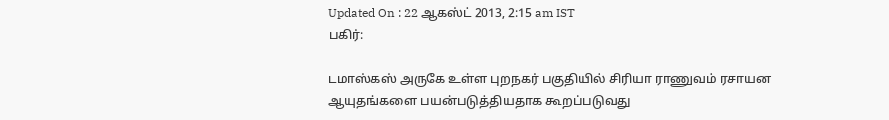Updated On : 22 ஆகஸ்ட் 2013, 2:15 am IST
பகிர்:

டமாஸ்கஸ் அருகே உள்ள புறநகர் பகுதியில் சிரியா ராணுவம் ரசாயன ஆயுதங்களை பயன்படுத்தியதாக கூறப்படுவது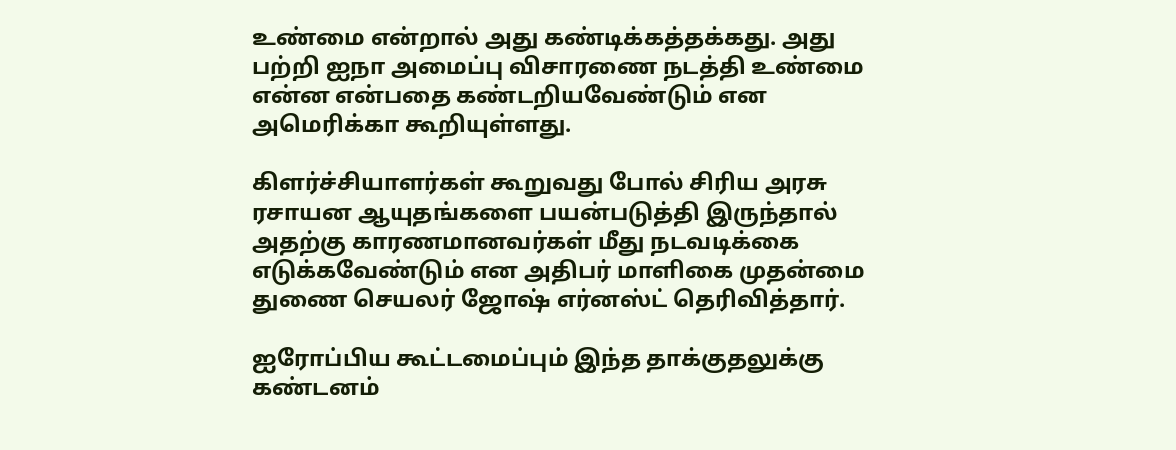உண்மை என்றால் அது கண்டிக்கத்தக்கது. அது பற்றி ஐநா அமைப்பு விசாரணை நடத்தி உண்மை என்ன என்பதை கண்டறியவேண்டும் என அமெரிக்கா கூறியுள்ளது.

கிளர்ச்சியாளர்கள் கூறுவது போல் சிரிய அரசு ரசாயன ஆயுதங்களை பயன்படுத்தி இருந்தால் அதற்கு காரணமானவர்கள் மீது நடவடிக்கை எடுக்கவேண்டும் என அதிபர் மாளிகை முதன்மை துணை செயலர் ஜோஷ் எர்னஸ்ட் தெரிவித்தார்.

ஐரோப்பிய கூட்டமைப்பும் இந்த தாக்குதலுக்கு கண்டனம்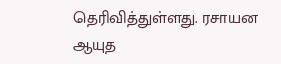தெரிவித்துள்ளது. ரசாயன ஆயுத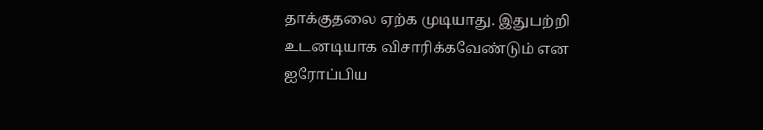தாக்குதலை ஏற்க முடியாது. இதுபற்றி உடனடியாக விசாரிக்கவேண்டும் என ஐரோப்பிய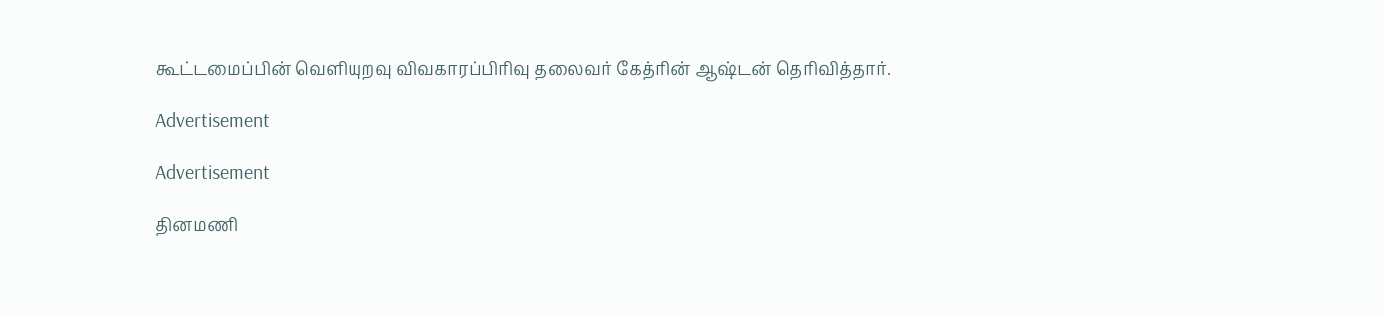கூட்டமைப்பின் வெளியுறவு விவகாரப்பிரிவு தலைவர் கேத்ரின் ஆஷ்டன் தெரிவித்தார்.

Advertisement

Advertisement

தினமணி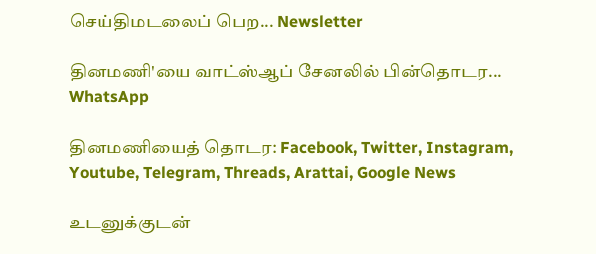செய்திமடலைப் பெற... Newsletter

தினமணி'யை வாட்ஸ்ஆப் சேனலில் பின்தொடர... WhatsApp

தினமணியைத் தொடர: Facebook, Twitter, Instagram, Youtube, Telegram, Threads, Arattai, Google News

உடனுக்குடன்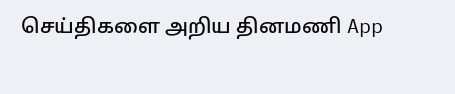செய்திகளை அறிய தினமணி App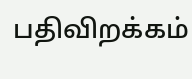பதிவிறக்கம்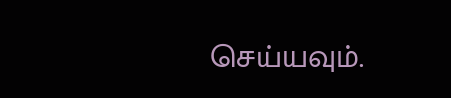செய்யவும்.